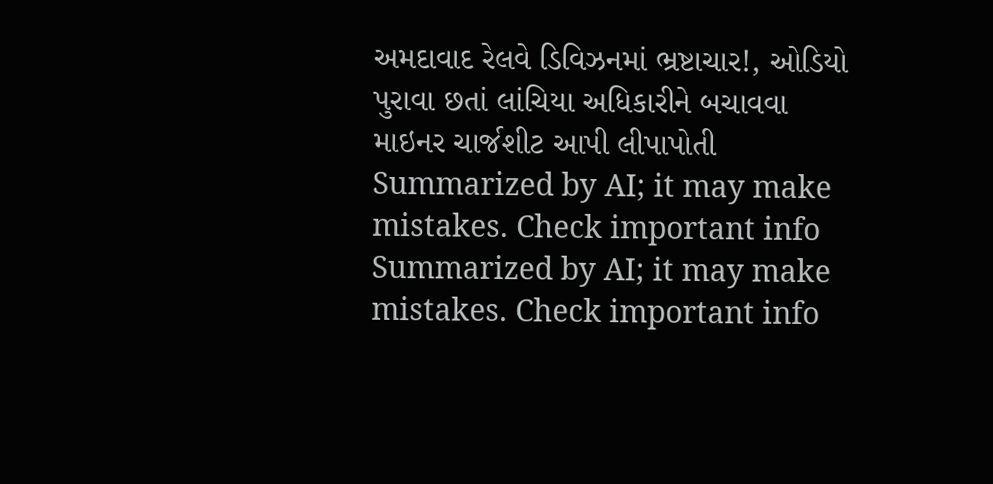અમદાવાદ રેલવે ડિવિઝનમાં ભ્રષ્ટાચાર!, ઓડિયો પુરાવા છતાં લાંચિયા અધિકારીને બચાવવા માઇનર ચાર્જશીટ આપી લીપાપોતી
Summarized by AI; it may make mistakes. Check important info
Summarized by AI; it may make mistakes. Check important info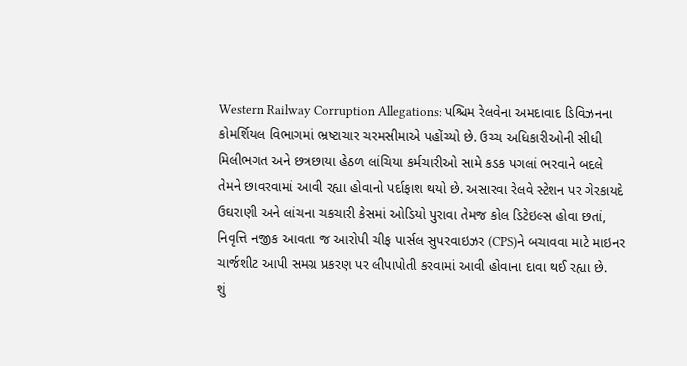Western Railway Corruption Allegations: પશ્ચિમ રેલવેના અમદાવાદ ડિવિઝનના કોમર્શિયલ વિભાગમાં ભ્રષ્ટાચાર ચરમસીમાએ પહોંચ્યો છે. ઉચ્ચ અધિકારીઓની સીધી મિલીભગત અને છત્રછાયા હેઠળ લાંચિયા કર્મચારીઓ સામે કડક પગલાં ભરવાને બદલે તેમને છાવરવામાં આવી રહ્યા હોવાનો પર્દાફાશ થયો છે. અસારવા રેલવે સ્ટેશન પર ગેરકાયદે ઉઘરાણી અને લાંચના ચકચારી કેસમાં ઓડિયો પુરાવા તેમજ કોલ ડિટેઇલ્સ હોવા છતાં, નિવૃત્તિ નજીક આવતા જ આરોપી ચીફ પાર્સલ સુપરવાઇઝર (CPS)ને બચાવવા માટે માઇનર ચાર્જશીટ આપી સમગ્ર પ્રકરણ પર લીપાપોતી કરવામાં આવી હોવાના દાવા થઈ રહ્યા છે.
શું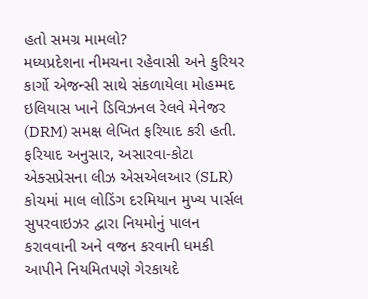હતો સમગ્ર મામલો?
મધ્યપ્રદેશના નીમચના રહેવાસી અને કુરિયર કાર્ગો એજન્સી સાથે સંકળાયેલા મોહમ્મદ ઇલિયાસ ખાને ડિવિઝનલ રેલવે મેનેજર (DRM) સમક્ષ લેખિત ફરિયાદ કરી હતી. ફરિયાદ અનુસાર, અસારવા-કોટા એક્સપ્રેસના લીઝ એસએલઆર (SLR) કોચમાં માલ લોડિંગ દરમિયાન મુખ્ય પાર્સલ સુપરવાઇઝર દ્વારા નિયમોનું પાલન કરાવવાની અને વજન કરવાની ધમકી આપીને નિયમિતપણે ગેરકાયદે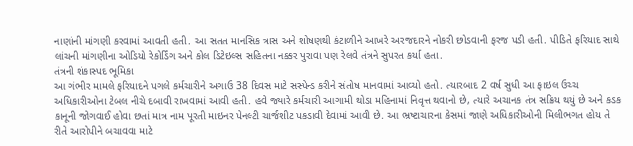નાણાંની માંગણી કરવામાં આવતી હતી. આ સતત માનસિક ત્રાસ અને શોષણથી કંટાળીને આખરે અરજદારને નોકરી છોડવાની ફરજ પડી હતી. પીડિતે ફરિયાદ સાથે લાંચની માંગણીના ઓડિયો રેકોર્ડિંગ અને કોલ ડિટેઇલ્સ સહિતના નક્કર પુરાવા પણ રેલવે તંત્રને સુપરત કર્યા હતા.
તંત્રની શંકાસ્પદ ભૂમિકા
આ ગંભીર મામલે ફરિયાદને પગલે કર્મચારીને અગાઉ 38 દિવસ માટે સસ્પેન્ડ કરીને સંતોષ માનવામાં આવ્યો હતો. ત્યારબાદ 2 વર્ષ સુધી આ ફાઇલ ઉચ્ચ અધિકારીઓના ટેબલ નીચે દબાવી રાખવામાં આવી હતી. હવે જ્યારે કર્મચારી આગામી થોડા મહિનામાં નિવૃત્ત થવાનો છે, ત્યારે અચાનક તંત્ર સક્રિય થયું છે અને કડક કાનૂની જોગવાઈ હોવા છતાં માત્ર નામ પૂરતી માઇનર પેનલ્ટી ચાર્જશીટ પકડાવી દેવામાં આવી છે. આ ભ્રષ્ટાચારના કેસમાં જાણે અધિકારીઓની મિલીભગત હોય તે રીતે આરોપીને બચાવવા માટે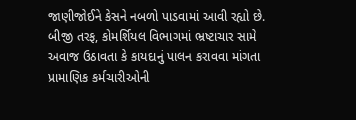જાણીજોઈને કેસને નબળો પાડવામાં આવી રહ્યો છે.
બીજી તરફ, કોમર્શિયલ વિભાગમાં ભ્રષ્ટાચાર સામે અવાજ ઉઠાવતા કે કાયદાનું પાલન કરાવવા માંગતા પ્રામાણિક કર્મચારીઓની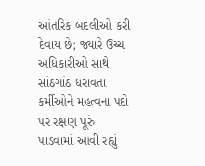આંતરિક બદલીઓ કરી દેવાય છે; જ્યારે ઉચ્ચ અધિકારીઓ સાથે સાંઠગાંઠ ધરાવતા કર્મીઓને મહત્વના પદો પર રક્ષણ પૂરું પાડવામાં આવી રહ્યું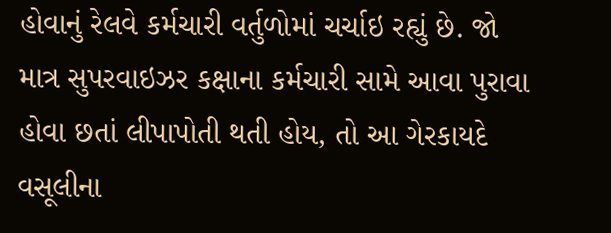હોવાનું રેલવે કર્મચારી વર્તુળોમાં ચર્ચાઇ રહ્યું છે. જો માત્ર સુપરવાઇઝર કક્ષાના કર્મચારી સામે આવા પુરાવા હોવા છતાં લીપાપોતી થતી હોય, તો આ ગેરકાયદે વસૂલીના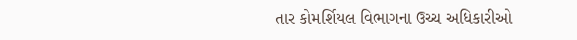તાર કોમર્શિયલ વિભાગના ઉચ્ચ અધિકારીઓ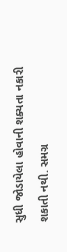સુધી જોડાયેલા હોવાની શક્યતા નકારી શકાતી નથી. સમગ્ર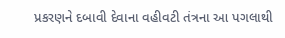પ્રકરણને દબાવી દેવાના વહીવટી તંત્રના આ પગલાથી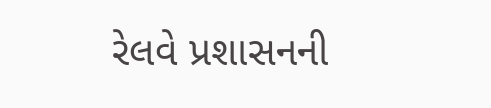રેલવે પ્રશાસનની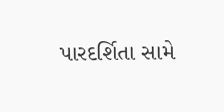પારદર્શિતા સામે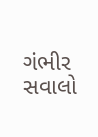ગંભીર સવાલો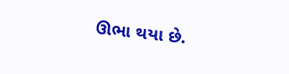ઊભા થયા છે.